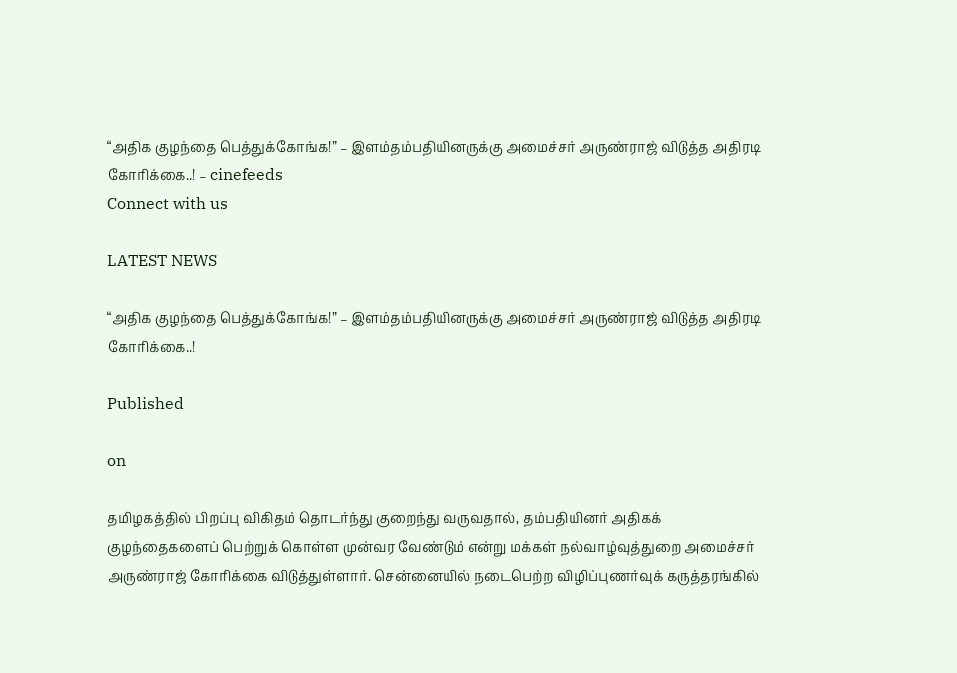“அதிக குழந்தை பெத்துக்கோங்க!” – இளம்தம்பதியினருக்கு அமைச்சர் அருண்ராஜ் விடுத்த அதிரடி கோரிக்கை..! – cinefeeds
Connect with us

LATEST NEWS

“அதிக குழந்தை பெத்துக்கோங்க!” – இளம்தம்பதியினருக்கு அமைச்சர் அருண்ராஜ் விடுத்த அதிரடி கோரிக்கை..!

Published

on

தமிழகத்தில் பிறப்பு விகிதம் தொடர்ந்து குறைந்து வருவதால், தம்பதியினர் அதிகக் குழந்தைகளைப் பெற்றுக் கொள்ள முன்வர வேண்டும் என்று மக்கள் நல்வாழ்வுத்துறை அமைச்சர் அருண்ராஜ் கோரிக்கை விடுத்துள்ளார். சென்னையில் நடைபெற்ற விழிப்புணர்வுக் கருத்தரங்கில்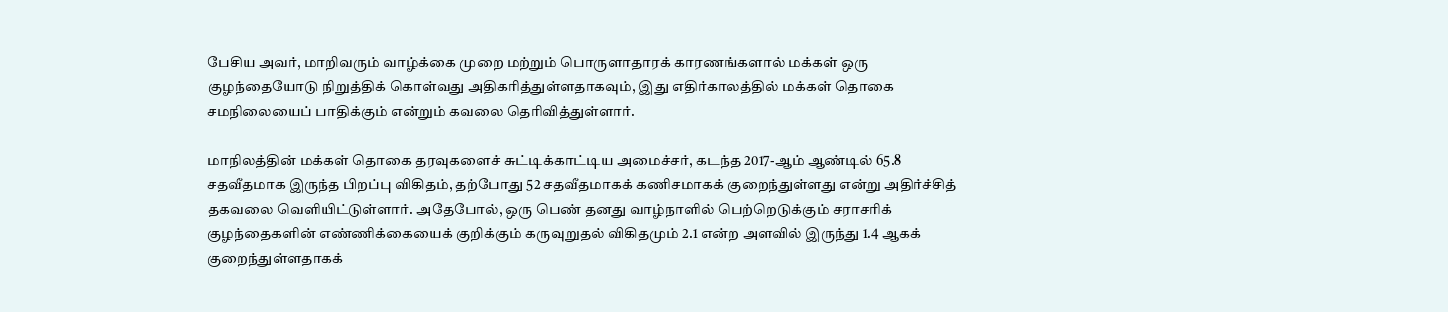பேசிய அவர், மாறிவரும் வாழ்க்கை முறை மற்றும் பொருளாதாரக் காரணங்களால் மக்கள் ஒரு குழந்தையோடு நிறுத்திக் கொள்வது அதிகரித்துள்ளதாகவும், இது எதிர்காலத்தில் மக்கள் தொகை சமநிலையைப் பாதிக்கும் என்றும் கவலை தெரிவித்துள்ளார்.

மாநிலத்தின் மக்கள் தொகை தரவுகளைச் சுட்டிக்காட்டிய அமைச்சர், கடந்த 2017-ஆம் ஆண்டில் 65.8 சதவீதமாக இருந்த பிறப்பு விகிதம், தற்போது 52 சதவீதமாகக் கணிசமாகக் குறைந்துள்ளது என்று அதிர்ச்சித் தகவலை வெளியிட்டுள்ளார். அதேபோல், ஒரு பெண் தனது வாழ்நாளில் பெற்றெடுக்கும் சராசரிக் குழந்தைகளின் எண்ணிக்கையைக் குறிக்கும் கருவுறுதல் விகிதமும் 2.1 என்ற அளவில் இருந்து 1.4 ஆகக் குறைந்துள்ளதாகக்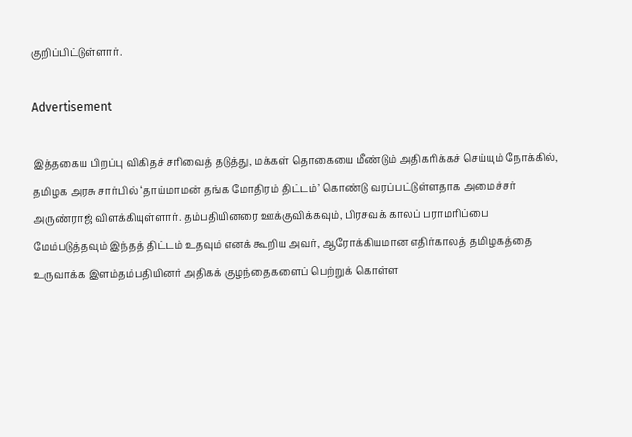குறிப்பிட்டுள்ளார்.

Advertisement

இத்தகைய பிறப்பு விகிதச் சரிவைத் தடுத்து, மக்கள் தொகையை மீண்டும் அதிகரிக்கச் செய்யும் நோக்கில், தமிழக அரசு சார்பில் ‘தாய்மாமன் தங்க மோதிரம் திட்டம்’ கொண்டு வரப்பட்டுள்ளதாக அமைச்சர் அருண்ராஜ் விளக்கியுள்ளார். தம்பதியினரை ஊக்குவிக்கவும், பிரசவக் காலப் பராமரிப்பை மேம்படுத்தவும் இந்தத் திட்டம் உதவும் எனக் கூறிய அவர், ஆரோக்கியமான எதிர்காலத் தமிழகத்தை உருவாக்க இளம்தம்பதியினர் அதிகக் குழந்தைகளைப் பெற்றுக் கொள்ள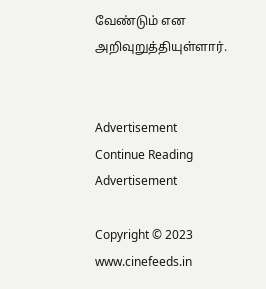வேண்டும் என அறிவுறுத்தியுள்ளார்.


Advertisement
Continue Reading
Advertisement

Copyright © 2023 www.cinefeeds.in